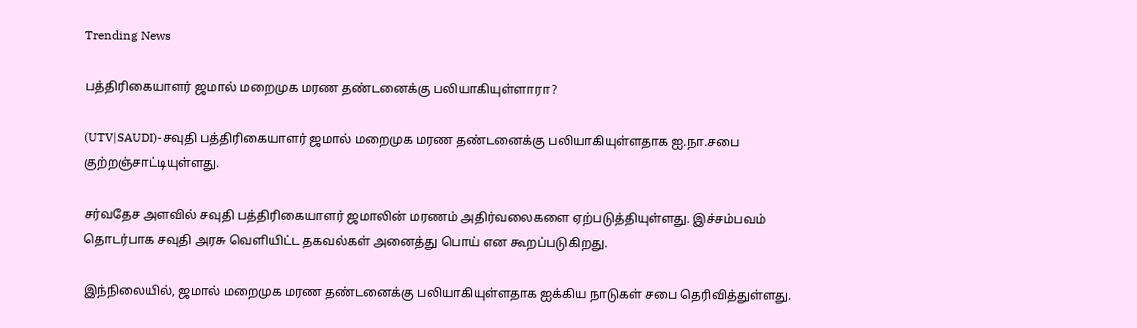Trending News

பத்திரிகையாளர் ஜமால் மறைமுக மரண தண்டனைக்கு பலியாகியுள்ளாரா?

(UTV|SAUDI)-சவுதி பத்திரிகையாளர் ஜமால் மறைமுக மரண தண்டனைக்கு பலியாகியுள்ளதாக ஐ.நா.சபை குற்றஞ்சாட்டியுள்ளது.

சர்வதேச அளவில் சவுதி பத்திரிகையாளர் ஜமாலின் மரணம் அதிர்வலைகளை ஏற்படுத்தியுள்ளது. இச்சம்பவம் தொடர்பாக சவுதி அரசு வெளியிட்ட தகவல்கள் அனைத்து பொய் என கூறப்படுகிறது.

இந்நிலையில், ஜமால் மறைமுக மரண தண்டனைக்கு பலியாகியுள்ளதாக ஐக்கிய நாடுகள் சபை தெரிவித்துள்ளது.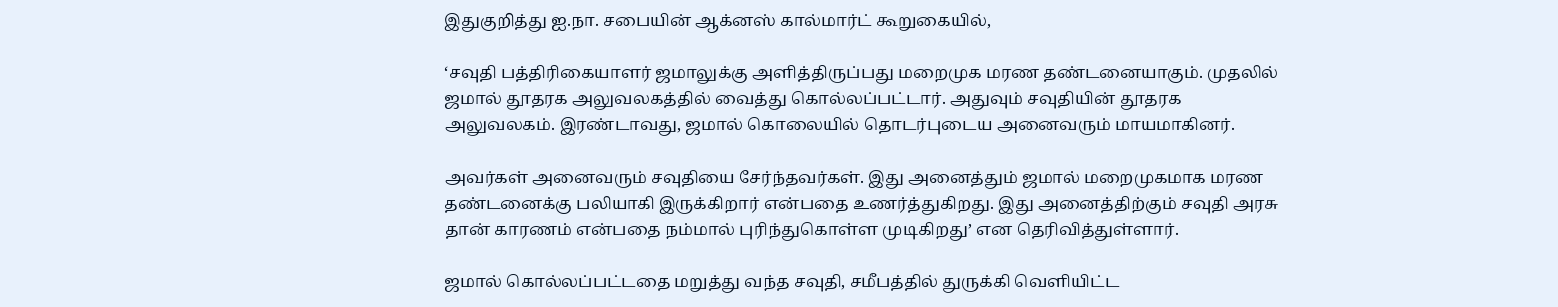இதுகுறித்து ஐ.நா. சபையின் ஆக்னஸ் கால்மார்ட் கூறுகையில்,

‘சவுதி பத்திரிகையாளர் ஜமாலுக்கு அளித்திருப்பது மறைமுக மரண தண்டனையாகும். முதலில் ஜமால் தூதரக அலுவலகத்தில் வைத்து கொல்லப்பட்டார். அதுவும் சவுதியின் தூதரக அலுவலகம். இரண்டாவது, ஜமால் கொலையில் தொடர்புடைய அனைவரும் மாயமாகினர்.

அவர்கள் அனைவரும் சவுதியை சேர்ந்தவர்கள். இது அனைத்தும் ஜமால் மறைமுகமாக மரண தண்டனைக்கு பலியாகி இருக்கிறார் என்பதை உணர்த்துகிறது. இது அனைத்திற்கும் சவுதி அரசு தான் காரணம் என்பதை நம்மால் புரிந்துகொள்ள முடிகிறது’ என தெரிவித்துள்ளார்.

ஜமால் கொல்லப்பட்டதை மறுத்து வந்த சவுதி, சமீபத்தில் துருக்கி வெளியிட்ட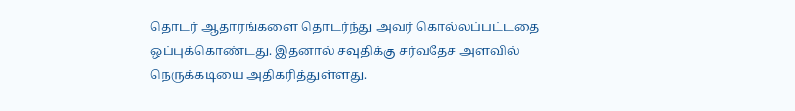தொடர் ஆதாரங்களை தொடர்ந்து அவர் கொல்லப்பட்டதை ஒப்புக்கொண்டது. இதனால் சவுதிக்கு சர்வதேச அளவில் நெருக்கடியை அதிகரித்துள்ளது.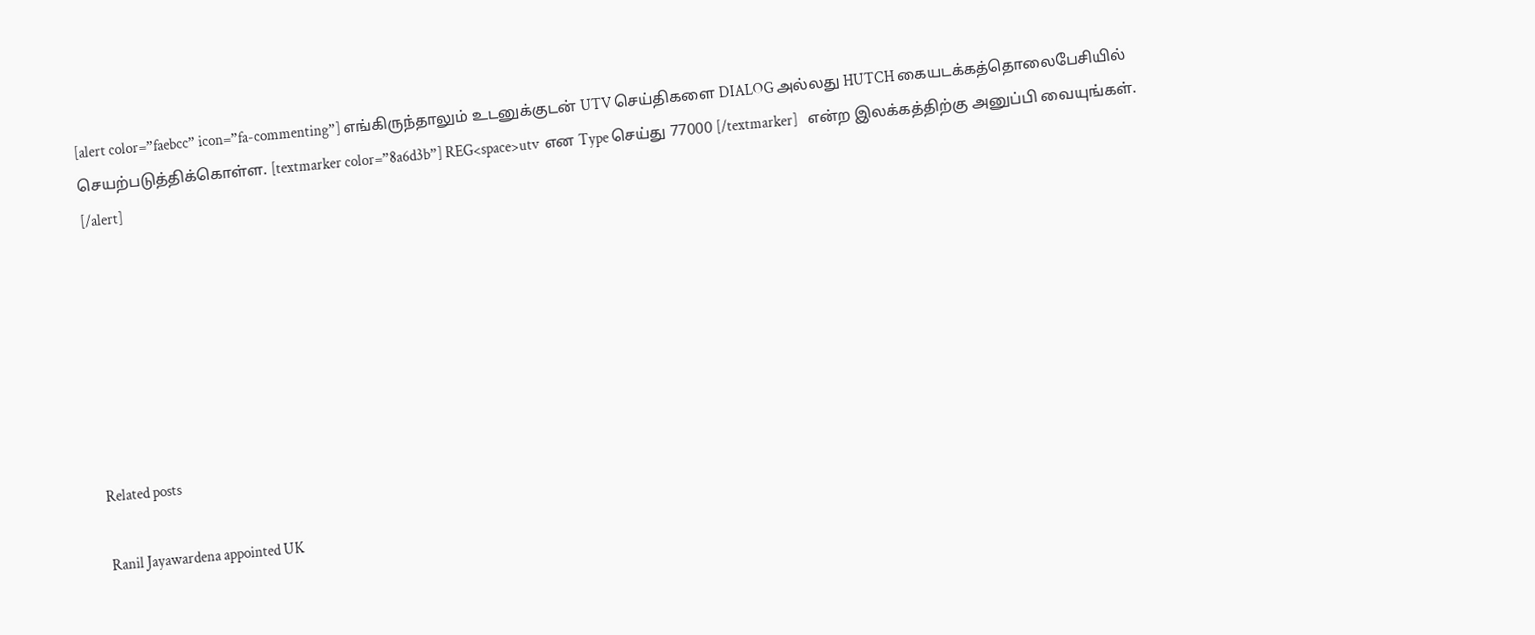[alert color=”faebcc” icon=”fa-commenting”] எங்கிருந்தாலும் உடனுக்குடன் UTV செய்திகளை DIALOG அல்லது HUTCH கையடக்கத்தொலைபேசியில் செயற்படுத்திக்கொள்ள. [textmarker color=”8a6d3b”] REG<space>utv  என Type செய்து 77000 [/textmarker]   என்ற இலக்கத்திற்கு அனுப்பி வையுங்கள். [/alert]







Related posts

Ranil Jayawardena appointed UK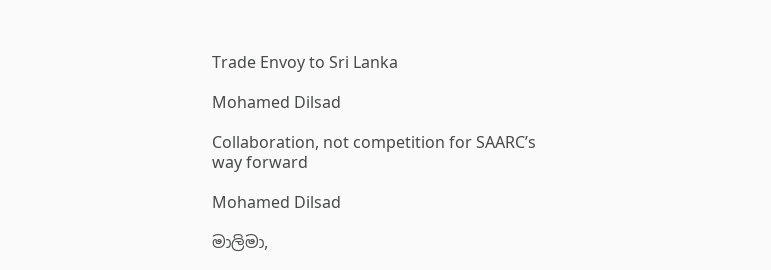Trade Envoy to Sri Lanka

Mohamed Dilsad

Collaboration, not competition for SAARC’s way forward

Mohamed Dilsad

මාලිමා,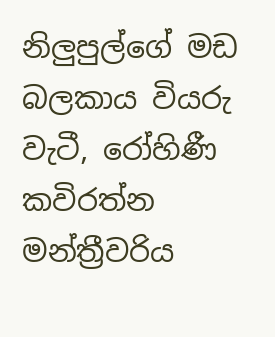නිලුපුල්ගේ මඩ බලකාය වියරු වැටී, රෝහිණී කවිරත්න මන්ත්‍රීවරිය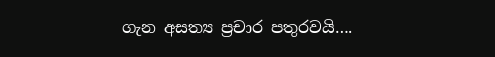ගැන අසත්‍ය ප්‍රචාර පතුරවයි….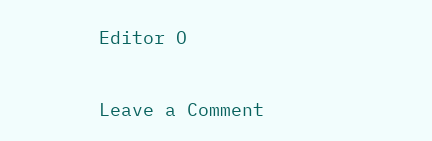Editor O

Leave a Comment